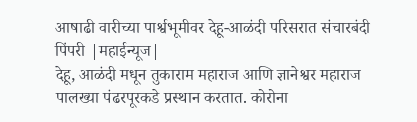आषाढी वारीच्या पार्श्वभूमीवर देहू-आळंदी परिसरात संचारबंदी
पिंपरी |महाईन्यूज|
देहू, आळंदी मधून तुकाराम महाराज आणि ज्ञानेश्वर महाराज पालख्या पंढरपूरकडे प्रस्थान करतात. कोरोना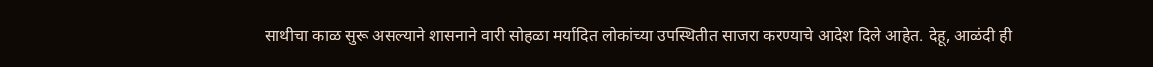साथीचा काळ सुरू असल्याने शासनाने वारी सोहळा मर्यादित लोकांच्या उपस्थितीत साजरा करण्याचे आदेश दिले आहेत. देहू, आळंदी ही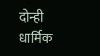दोन्ही धार्मिक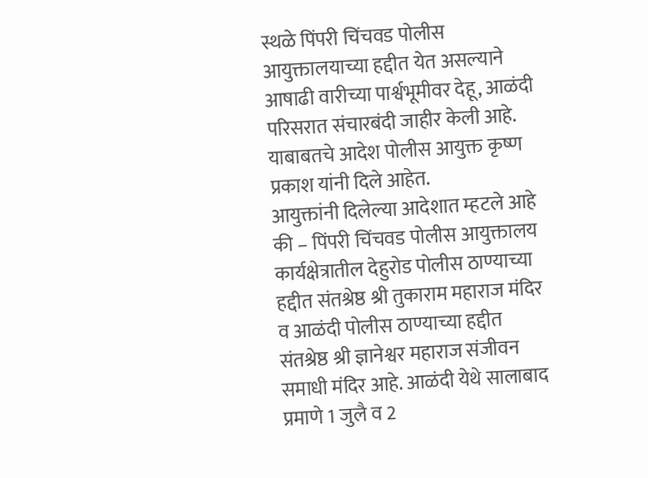स्थळे पिंपरी चिंचवड पोलीस आयुक्तालयाच्या हद्दीत येत असल्याने आषाढी वारीच्या पार्श्वभूमीवर देहू, आळंदी परिसरात संचारबंदी जाहीर केली आहे. याबाबतचे आदेश पोलीस आयुक्त कृष्ण प्रकाश यांनी दिले आहेत.
आयुक्तांनी दिलेल्या आदेशात म्हटले आहे की – पिंपरी चिंचवड पोलीस आयुक्तालय कार्यक्षेत्रातील देहुरोड पोलीस ठाण्याच्या हद्दीत संतश्रेष्ठ श्री तुकाराम महाराज मंदिर व आळंदी पोलीस ठाण्याच्या हद्दीत संतश्रेष्ठ श्री ज्ञानेश्वर महाराज संजीवन समाधी मंदिर आहे. आळंदी येथे सालाबाद प्रमाणे 1 जुलै व 2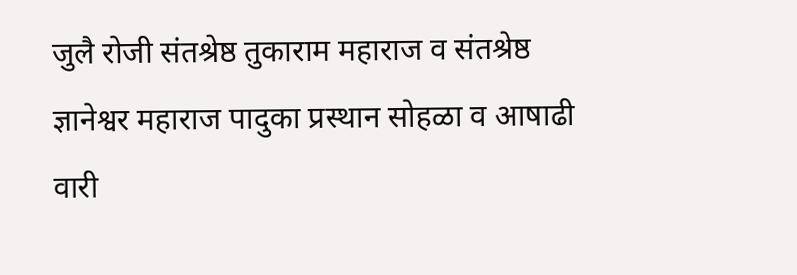जुलै रोजी संतश्रेष्ठ तुकाराम महाराज व संतश्रेष्ठ ज्ञानेश्वर महाराज पादुका प्रस्थान सोहळा व आषाढी वारी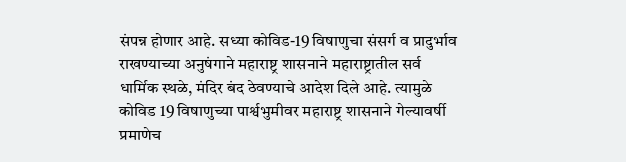संपन्न होणार आहे. सध्या कोविड-19 विषाणुचा संसर्ग व प्रादुर्भाव राखण्याच्या अनुषंगाने महाराष्ट्र शासनाने महाराष्ट्रातील सर्व धार्मिक स्थळे, मंदिर बंद ठेवण्याचे आदेश दिले आहे. त्यामुळे कोविड 19 विषाणुच्या पार्श्वभुमीवर महाराष्ट्र शासनाने गेल्यावर्षी प्रमाणेच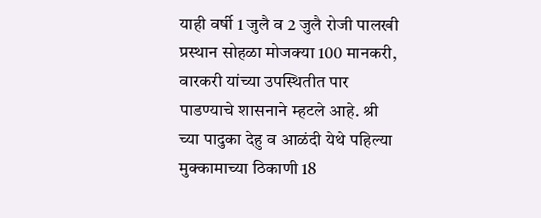याही वर्षी 1 जुलै व 2 जुलै रोजी पालखी प्रस्थान सोहळा मोजक्या 100 मानकरी, वारकरी यांच्या उपस्थितीत पार पाडण्याचे शासनाने म्हटले आहे. श्री च्या पादुका देहु व आळंदी येथे पहिल्या मुक्कामाच्या ठिकाणी 18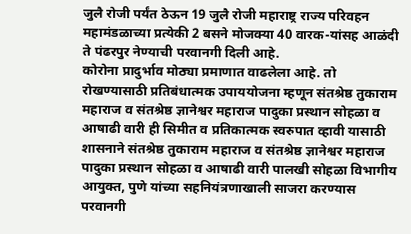जुलै रोजी पर्यंत ठेऊन 19 जुलै रोजी महाराष्ट्र राज्य परिवहन महामंडळाच्या प्रत्येकी 2 बसने मोजक्या 40 वारक-यांसह आळंदी ते पंढरपुर नेण्याची परवानगी दिली आहे.
कोरोना प्रादुर्भाव मोठ्या प्रमाणात वाढलेला आहे. तो रोखण्यासाठी प्रतिबंधात्मक उपाययोजना म्हणून संतश्रेष्ठ तुकाराम महाराज व संतश्रेष्ठ ज्ञानेश्वर महाराज पादुका प्रस्थान सोहळा व आषाढी वारी ही सिमीत व प्रतिकात्मक स्वरुपात व्हावी यासाठी शासनाने संतश्रेष्ठ तुकाराम महाराज व संतश्रेष्ठ ज्ञानेश्वर महाराज पादुका प्रस्थान सोहळा व आषाढी वारी पालखी सोहळा विभागीय आयुक्त, पुणे यांच्या सहनियंत्रणाखाली साजरा करण्यास परवानगी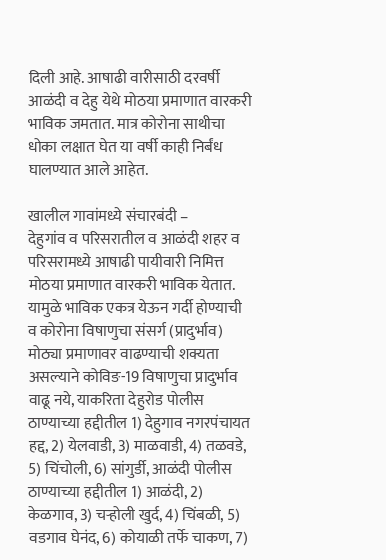दिली आहे. आषाढी वारीसाठी दरवर्षी आळंदी व देहु येथे मोठया प्रमाणात वारकरी भाविक जमतात. मात्र कोरोना साथीचा धोका लक्षात घेत या वर्षी काही निर्बंध घालण्यात आले आहेत.

खालील गावांमध्ये संचारबंदी –
देहुगांव व परिसरातील व आळंदी शहर व परिसरामध्ये आषाढी पायीवारी निमित्त मोठया प्रमाणात वारकरी भाविक येतात. यामुळे भाविक एकत्र येऊन गर्दी होण्याची व कोरोना विषाणुचा संसर्ग (प्रादुर्भाव) मोठ्या प्रमाणावर वाढण्याची शक्यता असल्याने कोविङ-19 विषाणुचा प्रादुर्भाव वाढू नये, याकरिता देहुरोड पोलीस ठाण्याच्या हद्दीतील 1) देहुगाव नगरपंचायत हद्द, 2) येलवाडी, 3) माळवाडी, 4) तळवडे, 5) चिंचोली, 6) सांगुर्डी, आळंदी पोलीस ठाण्याच्या हद्दीतील 1) आळंदी, 2) केळगाव, 3) चऱ्होली खुर्द, 4) चिंबळी, 5) वडगाव घेनंद, 6) कोयाळी तर्फे चाकण, 7)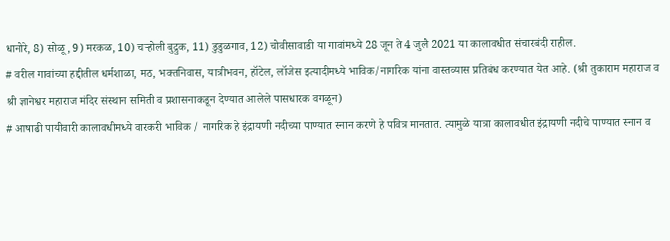धानोरे, 8) सोळू, 9) मरकळ, 10) चऱ्होली बुद्रुक, 11) डुडुळगाव, 12) चोवीसावाडी या गावांमध्ये 28 जून ते 4 जुलै 2021 या कालावधीत संचारबंदी राहील.
# वरील गावांच्या हद्दीतील धर्मशाळा, मठ, भक्तनिवास, यात्रीभवन, हॉटेल, लॉजेस इत्यादीमध्ये भाविक/नागरिक यांना वास्तव्यास प्रतिबंध करण्यात येत आहे. (श्री तुकाराम महाराज व श्री ज्ञानेश्वर महाराज मंदिर संस्थान समिती व प्रशासनाकडून देण्यात आलेले पासधारक वगळून)
# आषाढी पायीवारी कालावधीमध्ये वारकरी भाविक / नागरिक हे इंद्रायणी नदीच्या पाण्यात स्नान करणे हे पवित्र मानतात. त्यामुळे यात्रा कालावधीत इंद्रायणी नदीचे पाण्यात स्नान व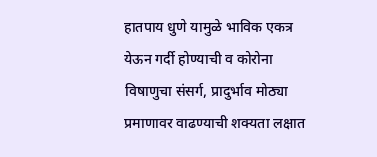हातपाय धुणे यामुळे भाविक एकत्र येऊन गर्दी होण्याची व कोरोना विषाणुचा संसर्ग, प्रादुर्भाव मोठ्या प्रमाणावर वाढण्याची शक्यता लक्षात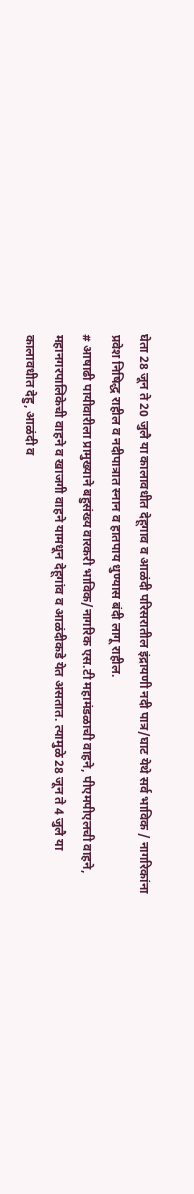घेता 28 जून ते 20 जुलै या कालावधीत देहूगाव व आळंदी परिसरातील इंद्रायणी नदी पात्र/घाट येथे सर्व भाविक / नागरिकांना प्रवेश निषिद्ध राहील व नदीपात्रात स्नान व हातपाय धुण्यास बंदी लागू राहील.
# आषाढी पायीवारीला प्रामुख्याने बहुसंख्य वारकरी भाविक/नागरिक एस.टी महामंडळाची वाहने, पीएमपीएलची वाहने, महानगरपालिकेची वाहने व खाजगी वाहने यामधून देहूगांव व आळंदीकडे येत असतात. त्यामुळे 28 जून ते 4 जुलै या कालावधीत देहु, आळंदी व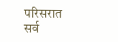परिसरात सर्व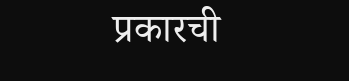प्रकारची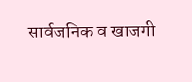सार्वजनिक व खाजगी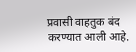प्रवासी वाहतुक बंद करण्यात आली आहे.